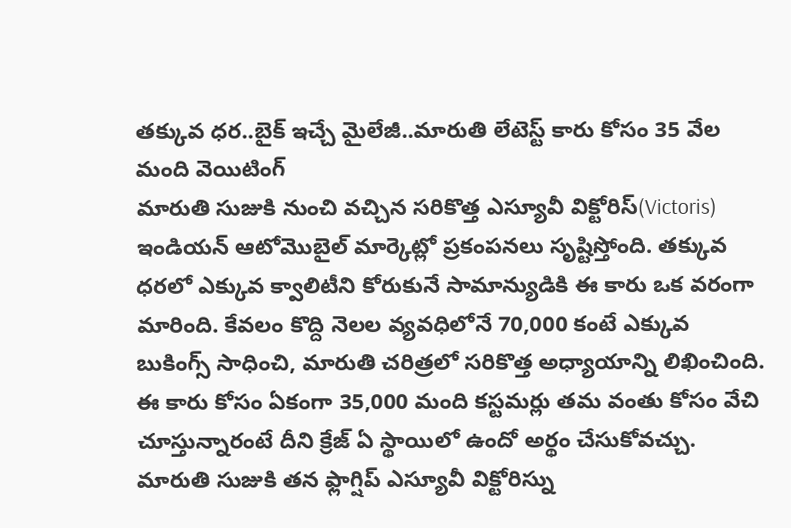తక్కువ ధర..బైక్ ఇచ్చే మైలేజీ..మారుతి లేటెస్ట్ కారు కోసం 35 వేల మంది వెయిటింగ్
మారుతి సుజుకి నుంచి వచ్చిన సరికొత్త ఎస్యూవీ విక్టోరిస్(Victoris) ఇండియన్ ఆటోమొబైల్ మార్కెట్లో ప్రకంపనలు సృష్టిస్తోంది. తక్కువ ధరలో ఎక్కువ క్వాలిటీని కోరుకునే సామాన్యుడికి ఈ కారు ఒక వరంగా మారింది. కేవలం కొద్ది నెలల వ్యవధిలోనే 70,000 కంటే ఎక్కువ బుకింగ్స్ సాధించి, మారుతి చరిత్రలో సరికొత్త అధ్యాయాన్ని లిఖించింది.
ఈ కారు కోసం ఏకంగా 35,000 మంది కస్టమర్లు తమ వంతు కోసం వేచి చూస్తున్నారంటే దీని క్రేజ్ ఏ స్థాయిలో ఉందో అర్థం చేసుకోవచ్చు. మారుతి సుజుకి తన ఫ్లాగ్షిప్ ఎస్యూవీ విక్టోరిస్ను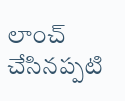లాంచ్ చేసినప్పటి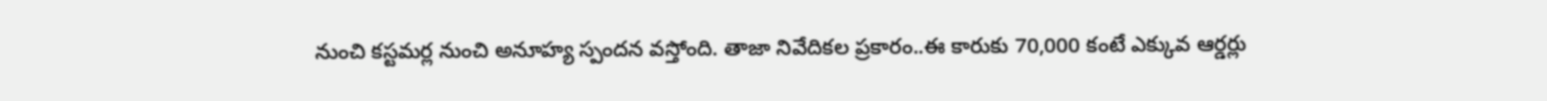నుంచి కస్టమర్ల నుంచి అనూహ్య స్పందన వస్తోంది. తాజా నివేదికల ప్రకారం..ఈ కారుకు 70,000 కంటే ఎక్కువ ఆర్డర్లు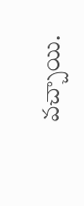వచ్చాయి.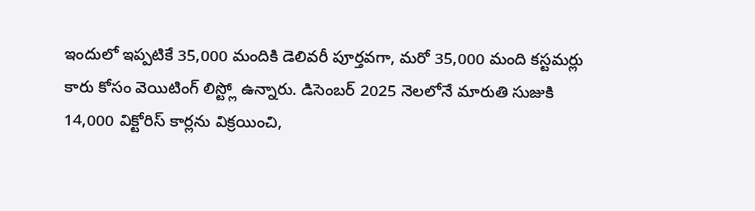ఇందులో ఇప్పటికే 35,000 మందికి డెలివరీ పూర్తవగా, మరో 35,000 మంది కస్టమర్లు కారు కోసం వెయిటింగ్ లిస్ట్లో ఉన్నారు. డిసెంబర్ 2025 నెలలోనే మారుతి సుజుకి 14,000 విక్టోరిస్ కార్లను విక్రయించి,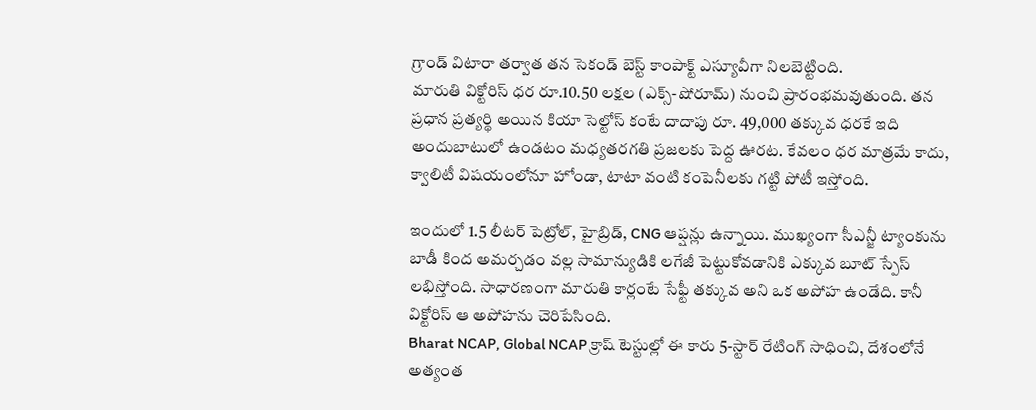గ్రాండ్ విటారా తర్వాత తన సెకండ్ బెస్ట్ కాంపాక్ట్ ఎస్యూవీగా నిలబెట్టింది.
మారుతి విక్టోరిస్ ధర రూ.10.50 లక్షల (ఎక్స్-షోరూమ్) నుంచి ప్రారంభమవుతుంది. తన ప్రధాన ప్రత్యర్థి అయిన కియా సెల్టోస్ కంటే దాదాపు రూ. 49,000 తక్కువ ధరకే ఇది అందుబాటులో ఉండటం మధ్యతరగతి ప్రజలకు పెద్ద ఊరట. కేవలం ధర మాత్రమే కాదు, క్వాలిటీ విషయంలోనూ హోండా, టాటా వంటి కంపెనీలకు గట్టి పోటీ ఇస్తోంది.

ఇందులో 1.5 లీటర్ పెట్రోల్, హైబ్రిడ్, CNG ఆప్షన్లు ఉన్నాయి. ముఖ్యంగా సీఎన్జీ ట్యాంకును బాడీ కింద అమర్చడం వల్ల సామాన్యుడికి లగేజీ పెట్టుకోవడానికి ఎక్కువ బూట్ స్పేస్ లభిస్తోంది. సాధారణంగా మారుతి కార్లంటే సేఫ్టీ తక్కువ అని ఒక అపోహ ఉండేది. కానీ విక్టోరిస్ ఆ అపోహను చెరిపేసింది.
Bharat NCAP, Global NCAP క్రాష్ టెస్టుల్లో ఈ కారు 5-స్టార్ రేటింగ్ సాధించి, దేశంలోనే అత్యంత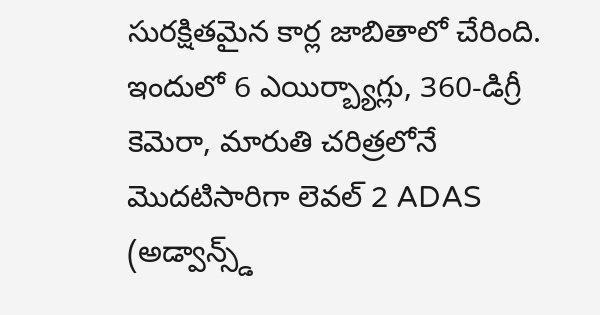సురక్షితమైన కార్ల జాబితాలో చేరింది. ఇందులో 6 ఎయిర్బ్యాగ్లు, 360-డిగ్రీ కెమెరా, మారుతి చరిత్రలోనే మొదటిసారిగా లెవల్ 2 ADAS (అడ్వాన్స్డ్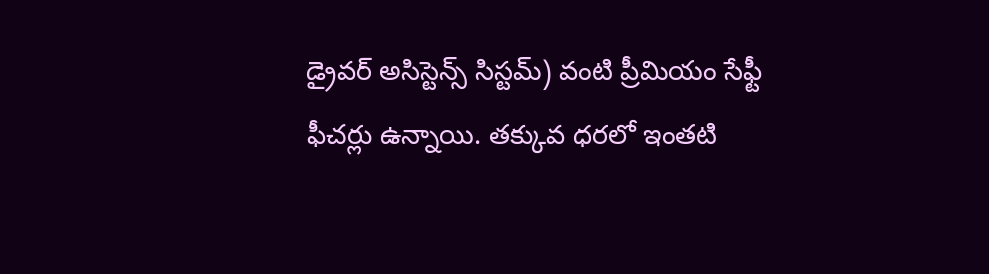డ్రైవర్ అసిస్టెన్స్ సిస్టమ్) వంటి ప్రీమియం సేఫ్టీ ఫీచర్లు ఉన్నాయి. తక్కువ ధరలో ఇంతటి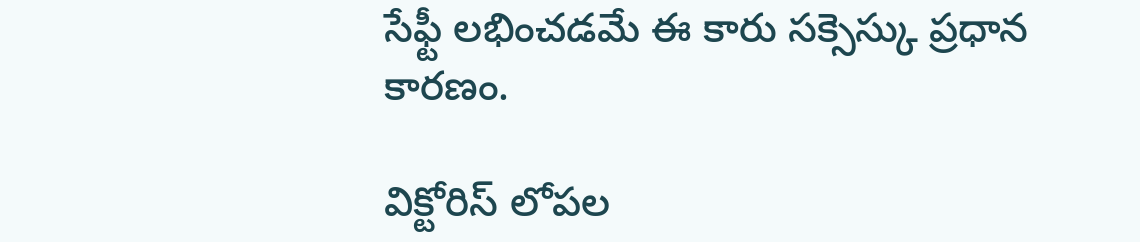సేఫ్టీ లభించడమే ఈ కారు సక్సెస్కు ప్రధాన కారణం.

విక్టోరిస్ లోపల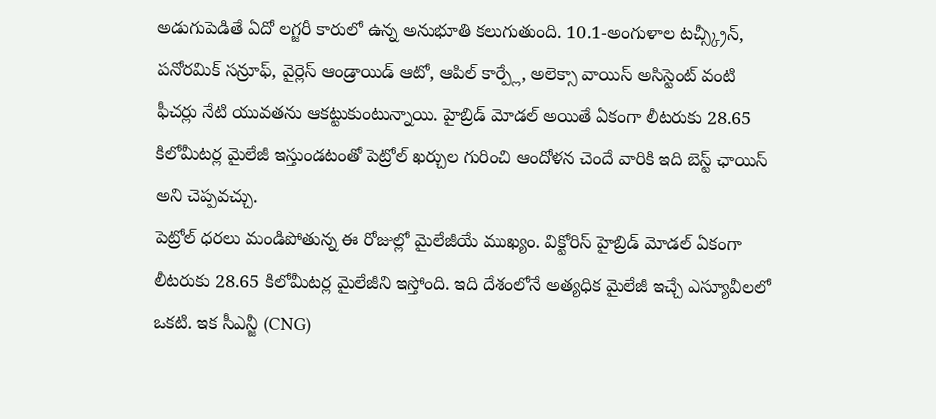అడుగుపెడితే ఏదో లగ్జరీ కారులో ఉన్న అనుభూతి కలుగుతుంది. 10.1-అంగుళాల టచ్స్క్రీన్, పనోరమిక్ సన్రూఫ్, వైర్లెస్ ఆండ్రాయిడ్ ఆటో, ఆపిల్ కార్ప్లే, అలెక్సా వాయిస్ అసిస్టెంట్ వంటి ఫీచర్లు నేటి యువతను ఆకట్టుకుంటున్నాయి. హైబ్రిడ్ మోడల్ అయితే ఏకంగా లీటరుకు 28.65 కిలోమీటర్ల మైలేజీ ఇస్తుండటంతో పెట్రోల్ ఖర్చుల గురించి ఆందోళన చెందే వారికి ఇది బెస్ట్ ఛాయిస్ అని చెప్పవచ్చు.
పెట్రోల్ ధరలు మండిపోతున్న ఈ రోజుల్లో మైలేజీయే ముఖ్యం. విక్టోరిస్ హైబ్రిడ్ మోడల్ ఏకంగా లీటరుకు 28.65 కిలోమీటర్ల మైలేజీని ఇస్తోంది. ఇది దేశంలోనే అత్యధిక మైలేజీ ఇచ్చే ఎస్యూవీలలో ఒకటి. ఇక సీఎన్జీ (CNG)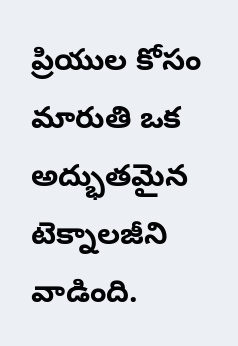ప్రియుల కోసం మారుతి ఒక అద్భుతమైన టెక్నాలజీని వాడింది.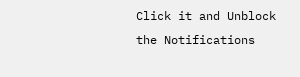Click it and Unblock the Notifications